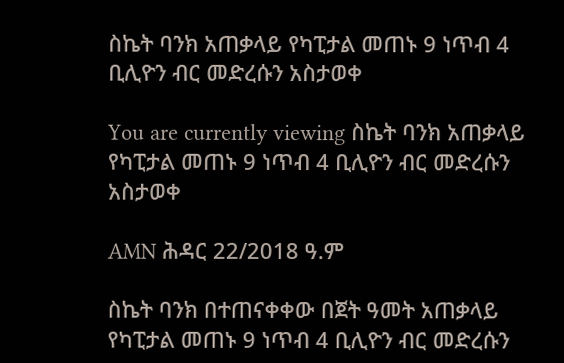ስኬት ባንክ አጠቃላይ የካፒታል መጠኑ 9 ነጥብ 4 ቢሊዮን ብር መድረሱን አስታወቀ

You are currently viewing ስኬት ባንክ አጠቃላይ የካፒታል መጠኑ 9 ነጥብ 4 ቢሊዮን ብር መድረሱን አስታወቀ

AMN ሕዳር 22/2018 ዓ.ም

ስኬት ባንክ በተጠናቀቀው በጀት ዓመት አጠቃላይ የካፒታል መጠኑ 9 ነጥብ 4 ቢሊዮን ብር መድረሱን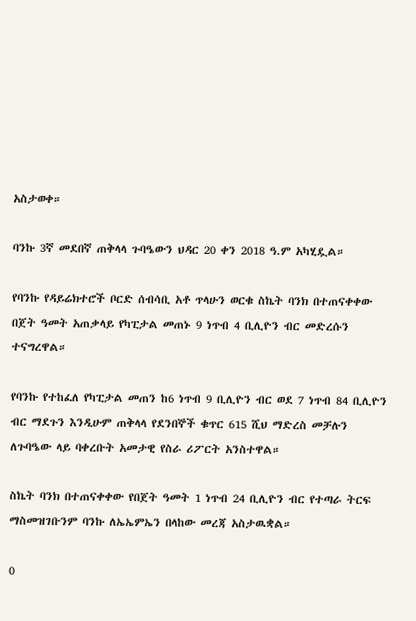አስታወቀ።

ባንኩ 3ኛ መደበኛ ጠቅላላ ጉባዔውን ህዳር 20 ቀን 2018 ዓ.ም አካሂዷል።

የባንኩ የዳይሬክተሮች ቦርድ ሰብሳቢ አቶ ጥላሁን ወርቁ ስኬት ባንክ በተጠናቀቀው በጀት ዓመት አጠቃላይ የካፒታል መጠኑ 9 ነጥብ 4 ቢሊዮን ብር መድረሱን ተናግረዋል።

የባንኩ የተከፈለ የካፒታል መጠን ከ6 ነጥብ 9 ቢሊዮን ብር ወደ 7 ነጥብ 84 ቢሊዮን ብር ማደጉን እንዲሁም ጠቅላላ የደንበኞች ቁጥር 615 ሺህ ማድረስ መቻሉን ለጉባዔው ላይ ባቀረቡት አመታዊ የስራ ሪፖርት አንስተዋል።

ስኬት ባንክ በተጠናቀቀው የበጀት ዓመት 1 ነጥብ 24 ቢሊዮን ብር የተጣራ ትርፍ ማስመዝገቡንም ባንኩ ለኤኤምኤን በላከው መረጃ አስታዉቋል።

0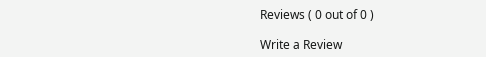Reviews ( 0 out of 0 )

Write a Review